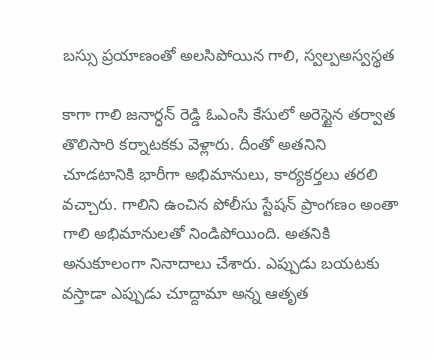బస్సు ప్రయాణంతో అలసిపోయిన గాలి, స్వల్పఅస్వస్థత

కాగా గాలి జనార్ధన్ రెడ్డి ఓఎంసి కేసులో అరెస్టైన తర్వాత తొలిసారి కర్నాటకకు వెళ్లారు. దీంతో అతనిని చూడటానికి భారీగా అభిమానులు, కార్యకర్తలు తరలి వచ్చారు. గాలిని ఉంచిన పోలీసు స్టేషన్ ప్రాంగణం అంతా గాలి అభిమానులతో నిండిపోయింది. అతనికి అనుకూలంగా నినాదాలు చేశారు. ఎప్పుడు బయటకు వస్తాడా ఎప్పుడు చూద్దామా అన్న ఆతృత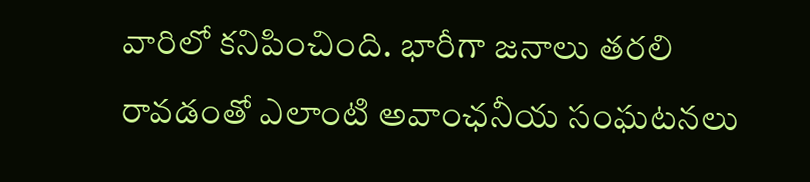వారిలో కనిపించింది. భారీగా జనాలు తరలి రావడంతో ఎలాంటి అవాంఛనీయ సంఘటనలు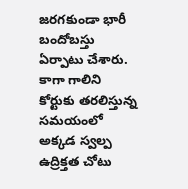జరగకుండా భారీ బందోబస్తు ఏర్పాటు చేశారు. కాగా గాలిని కోర్టుకు తరలిస్తున్న సమయంలో అక్కడ స్వల్ప ఉద్రిక్తత చోటు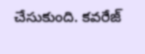చేసుకుంది. కవరేజ్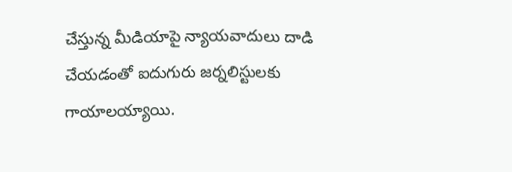చేస్తున్న మీడియాపై న్యాయవాదులు దాడి చేయడంతో ఐదుగురు జర్నలిస్టులకు గాయాలయ్యాయి.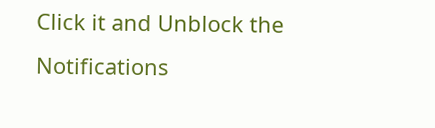Click it and Unblock the Notifications